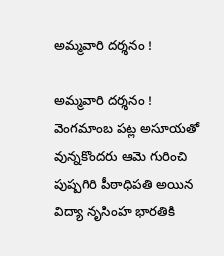అమ్మవారి దర్శనం !

అమ్మవారి దర్శనం !
వెంగమాంబ పట్ల అసూయతో వున్నకొందరు ఆమె గురించి పుష్పగిరి పీఠాధిపతి అయిన విద్యా నృసింహ భారతికి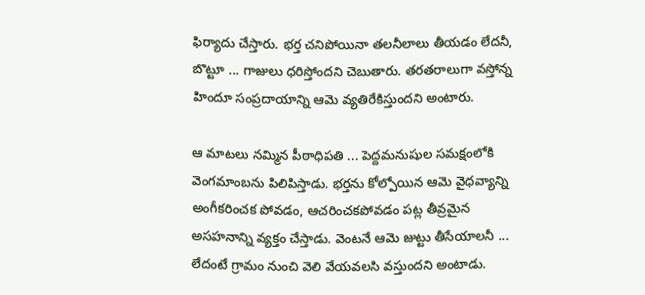ఫిర్యాదు చేస్తారు. భర్త చనిపోయినా తలనీలాలు తీయడం లేదనీ, బొట్టూ ... గాజులు ధరిస్తోందని చెబుతారు. తరతరాలుగా వస్తోన్న హిందూ సంప్రదాయాన్ని ఆమె వ్యతిరేకిస్తుందని అంటారు.

ఆ మాటలు నమ్మిన పీఠాధిపతి ... పెద్దమనుషుల సమక్షంలోకి వెంగమాంబను పిలిపిస్తాడు. భర్తను కోల్పోయిన ఆమె వైధవ్యాన్ని అంగీకరించక పోవడం, ఆచరించకపోవడం పట్ల తీవ్రమైన అసహనాన్ని వ్యక్తం చేస్తాడు. వెంటనే ఆమె జుట్టు తీసేయాలనీ ... లేదంటే గ్రామం నుంచి వెలి వేయవలసి వస్తుందని అంటాడు.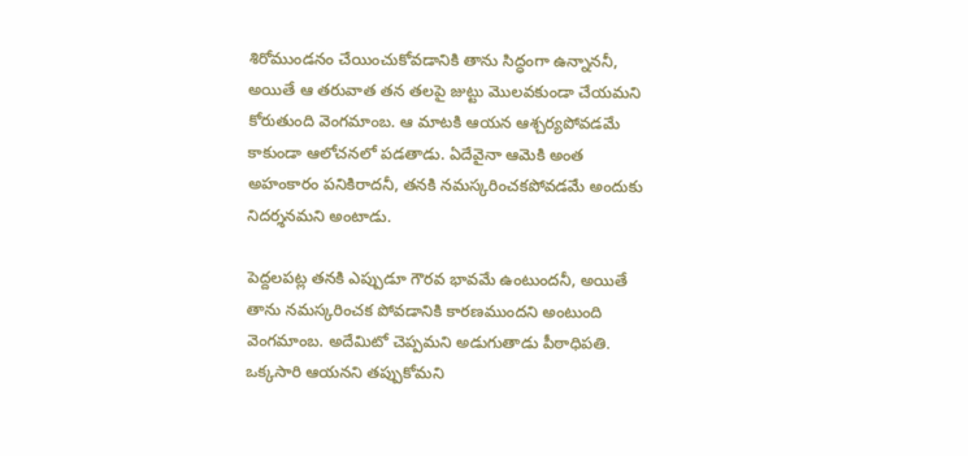శిరోముండనం చేయించుకోవడానికి తాను సిద్ధంగా ఉన్నాననీ, అయితే ఆ తరువాత తన తలపై జుట్టు మొలవకుండా చేయమని కోరుతుంది వెంగమాంబ. ఆ మాటకి ఆయన ఆశ్చర్యపోవడమే కాకుండా ఆలోచనలో పడతాడు. ఏదేవైనా ఆమెకి అంత అహంకారం పనికిరాదనీ, తనకి నమస్కరించకపోవడమే అందుకు నిదర్శనమని అంటాడు.

పెద్దలపట్ల తనకి ఎప్పుడూ గౌరవ భావమే ఉంటుందనీ, అయితే తాను నమస్కరించక పోవడానికి కారణముందని అంటుంది వెంగమాంబ. అదేమిటో చెప్పమని అడుగుతాడు పీఠాధిపతి. ఒక్కసారి ఆయనని తప్పుకోమని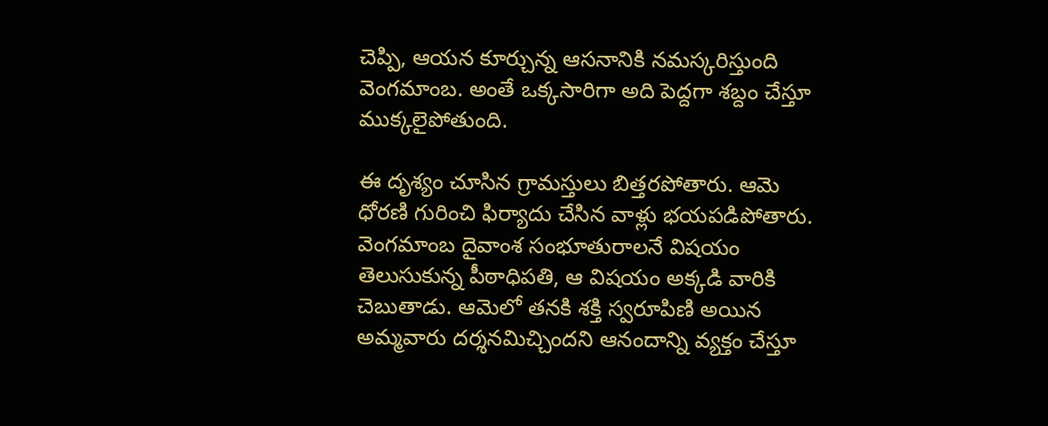చెప్పి, ఆయన కూర్చున్న ఆసనానికి నమస్కరిస్తుంది వెంగమాంబ. అంతే ఒక్కసారిగా అది పెద్దగా శబ్దం చేస్తూ ముక్కలైపోతుంది.

ఈ దృశ్యం చూసిన గ్రామస్తులు బిత్తరపోతారు. ఆమె ధోరణి గురించి ఫిర్యాదు చేసిన వాళ్లు భయపడిపోతారు. వెంగమాంబ దైవాంశ సంభూతురాలనే విషయం తెలుసుకున్న పీఠాధిపతి, ఆ విషయం అక్కడి వారికి చెబుతాడు. ఆమెలో తనకి శక్తి స్వరూపిణి అయిన అమ్మవారు దర్శనమిచ్చిందని ఆనందాన్ని వ్యక్తం చేస్తూ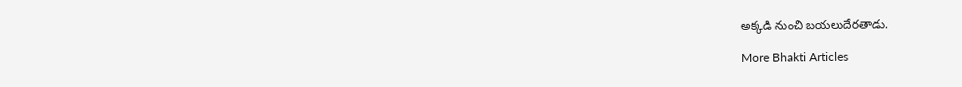అక్కడి నుంచి బయలుదేరతాడు.

More Bhakti Articles